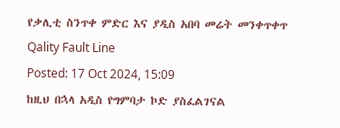የቃሊቲ ስንጥቀ ምድር እና ያዲስ አበባ መሬት መንቀጥቀጥ Qality Fault Line
Posted: 17 Oct 2024, 15:09
ከዚህ በኋላ አዲስ የግምባታ ኮድ ያስፈልገናል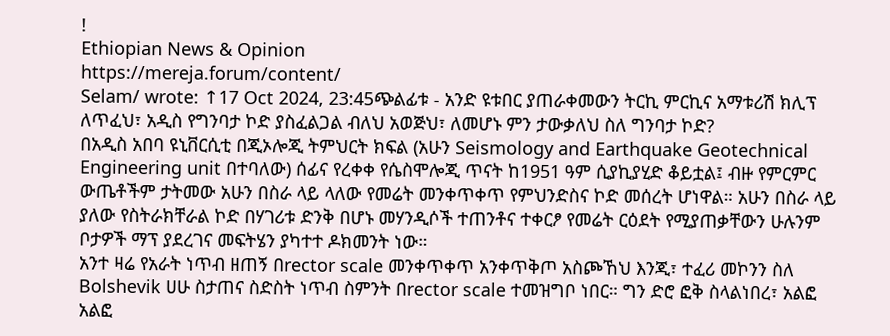!
Ethiopian News & Opinion
https://mereja.forum/content/
Selam/ wrote: ↑17 Oct 2024, 23:45ጭልፊቱ - አንድ ዩቱበር ያጠራቀመውን ትርኪ ምርኪና አማቱሪሽ ክሊፕ ለጥፈህ፣ አዲስ የግንባታ ኮድ ያስፈልጋል ብለህ አወጅህ፣ ለመሆኑ ምን ታውቃለህ ስለ ግንባታ ኮድ?
በአዲስ አበባ ዩኒቨርሲቲ በጂኦሎጂ ትምህርት ክፍል (አሁን Seismology and Earthquake Geotechnical Engineering unit በተባለው) ሰፊና የረቀቀ የሴስሞሎጂ ጥናት ከ1951 ዓም ሲያኪያሂድ ቆይቷል፤ ብዙ የምርምር ውጤቶችም ታትመው አሁን በስራ ላይ ላለው የመሬት መንቀጥቀጥ የምህንድስና ኮድ መሰረት ሆነዋል። አሁን በስራ ላይ ያለው የስትራክቸራል ኮድ በሃገሪቱ ድንቅ በሆኑ መሃንዲሶች ተጠንቶና ተቀርፆ የመሬት ርዕደት የሚያጠቃቸውን ሁሉንም ቦታዎች ማፕ ያደረገና መፍትሄን ያካተተ ዶክመንት ነው።
አንተ ዛሬ የአራት ነጥብ ዘጠኝ በrector scale መንቀጥቀጥ አንቀጥቅጦ አስጮኸህ እንጂ፣ ተፈሪ መኮንን ስለ Bolshevik ሀሁ ስታጠና ስድስት ነጥብ ስምንት በrector scale ተመዝግቦ ነበር። ግን ድሮ ፎቅ ስላልነበረ፣ አልፎ አልፎ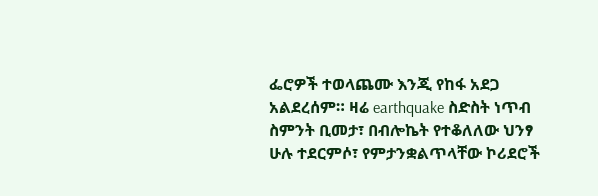ፌሮዎች ተወላጨሙ እንጂ የከፋ አደጋ አልደረሰም። ዛሬ earthquake ስድስት ነጥብ ስምንት ቢመታ፣ በብሎኬት የተቆለለው ህንፃ ሁሉ ተደርምሶ፣ የምታንቋልጥላቸው ኮሪደሮች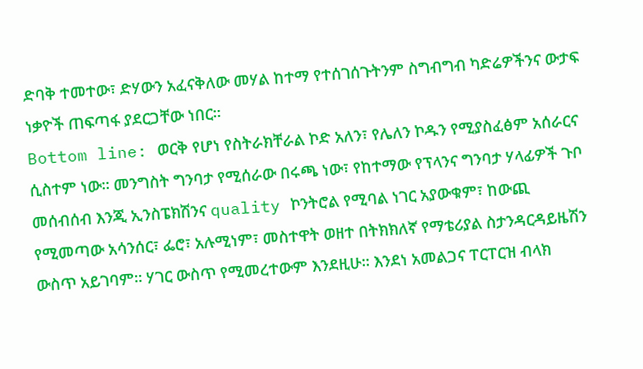ድባቅ ተመተው፣ ድሃውን አፈናቅለው መሃል ከተማ የተሰገሰጉትንም ስግብግብ ካድሬዎችንና ውታፍ ነቃዮች ጠፍጣፋ ያደርጋቸው ነበር።
Bottom line: ወርቅ የሆነ የስትራክቸራል ኮድ አለን፣ የሌለን ኮዱን የሚያስፈፅም አሰራርና ሲስተም ነው። መንግስት ግንባታ የሚሰራው በሩጫ ነው፣ የከተማው የፕላንና ግንባታ ሃላፊዎች ጉቦ መሰብሰብ እንጂ ኢንስፔክሽንና quality ኮንትሮል የሚባል ነገር አያውቁም፣ ከውጪ የሚመጣው አሳንሰር፣ ፌሮ፣ አሉሚነም፣ መስተዋት ወዘተ በትክክለኛ የማቴሪያል ስታንዳርዳይዜሽን ውስጥ አይገባም። ሃገር ውስጥ የሚመረተውም እንደዚሁ። እንደነ አመልጋና ፐርፐርዝ ብላክ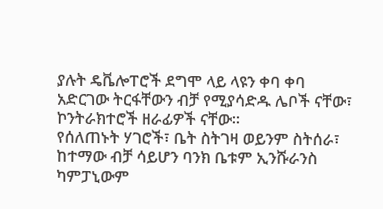ያሉት ዴቬሎፐሮች ደግሞ ላይ ላዩን ቀባ ቀባ አድርገው ትርፋቸውን ብቻ የሚያሳድዱ ሌቦች ናቸው፣ ኮንትራክተሮች ዘራፊዎች ናቸው።
የሰለጠኑት ሃገሮች፣ ቤት ስትገዛ ወይንም ስትሰራ፣ ከተማው ብቻ ሳይሆን ባንክ ቤቱም ኢንሹራንስ ካምፓኒውም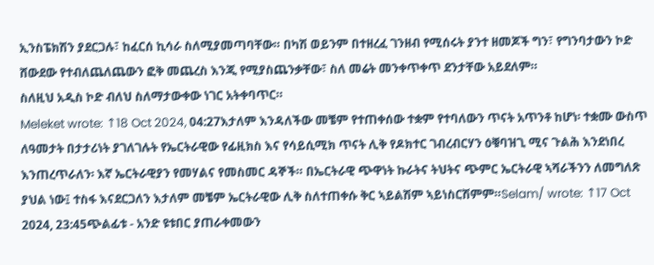ኢንስፔክሽን ያደርጋሉ፣ ከፈርሰ ኪሳራ ስለሚያመጣባቸው። በካሽ ወይንም በተዘረፈ ገንዘብ የሚሰሩት ያንተ ዘመጆች ግን፣ የግንባታውን ኮድ ሸውደው የተብለጨለጨውን ፎቅ መጨረስ እንጂ የሚያስጨንቃቸው፣ ስለ መሬት መንቀጥቀጥ ደንታቸው አይደለም።
ስለዚህ አዲስ ኮድ ብለህ ስለማታውቀው ነገር አትቀባጥር።
Meleket wrote: ↑18 Oct 2024, 04:27እታለም እንዳለችው መቼም የተጠቀሰው ተቋም የተባለውን ጥናት አጥንቶ ከሆነ፡ ተቋሙ ውስጥ ለዓመታት በታታሪነት ያገለገሉት የኤርትራዊው የፊዚክስ እና የሳይሲሚክ ጥናት ሊቅ የዶክተር ገብረብርሃን ዕቑባዝጊ ሚና ጉልሕ እንደነበረ እንጠረጥራለን፡ እኛ ኤርትራዊያን የመሃልና የመስመር ዳኞች። በኤርትራዊ ጭዋነት ኩራትና ትህትና ጭምር ኤርትራዊ ኣሻራችንን ለመግለጽ ያህል ነው፤ ተስፋ እናደርጋለን እታለም መቼም ኤርትራዊው ሊቅ ስለተጠቀሱ ቅር ኣይልሽም ኣይነስርሽምም።Selam/ wrote: ↑17 Oct 2024, 23:45ጭልፊቱ - አንድ ዩቱበር ያጠራቀመውን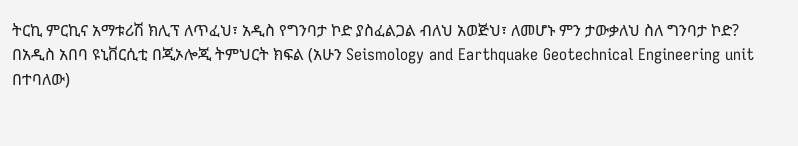ትርኪ ምርኪና አማቱሪሽ ክሊፕ ለጥፈህ፣ አዲስ የግንባታ ኮድ ያስፈልጋል ብለህ አወጅህ፣ ለመሆኑ ምን ታውቃለህ ስለ ግንባታ ኮድ?
በአዲስ አበባ ዩኒቨርሲቲ በጂኦሎጂ ትምህርት ክፍል (አሁን Seismology and Earthquake Geotechnical Engineering unit በተባለው)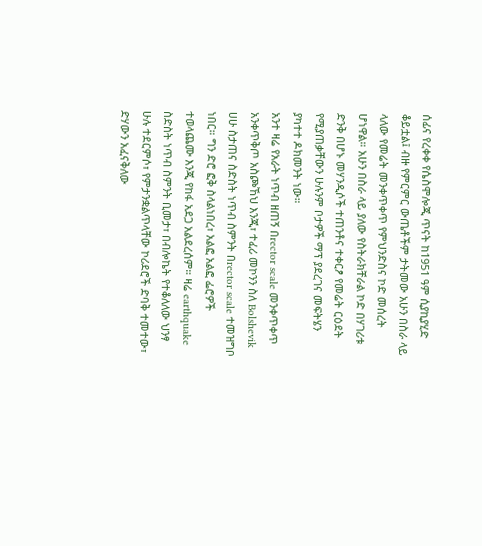ሰፊና የረቀቀ የሴስሞሎጂ ጥናት ከ1951 ዓም ሲያኪያሂድ ቆይቷል፤ ብዙ የምርምር ውጤቶችም ታትመው አሁን በስራ ላይ ላለው የመሬት መንቀጥቀጥ የምህንድስና ኮድ መሰረት ሆነዋል። አሁን በስራ ላይ ያለው የስትራክቸራል ኮድ በሃገሪቱ ድንቅ በሆኑ መሃንዲሶች ተጠንቶና ተቀርፆ የመሬት ርዕደት የሚያጠቃቸውን ሁሉንም ቦታዎች ማፕ ያደረገና መፍትሄን ያካተተ ዶክመንት ነው።
አንተ ዛሬ የአራት ነጥብ ዘጠኝ በrector scale መንቀጥቀጥ አንቀጥቅጦ አስጮኸህ እንጂ፣ ተፈሪ መኮንን ስለ Bolshevik ሀሁ ስታጠና ስድስት ነጥብ ስምንት በrector scale ተመዝግቦ ነበር። ግን ድሮ ፎቅ ስላልነበረ፣ አልፎ አልፎ ፌሮዎች ተወላጨሙ እንጂ የከፋ አደጋ አልደረሰም። ዛሬ earthquake ስድስት ነጥብ ስምንት ቢመታ፣ በብሎኬት የተቆለለው ህንፃ ሁሉ ተደርምሶ፣ የምታንቋልጥላቸው ኮሪደሮች ድባቅ ተመተው፣ ድሃውን አፈናቅለው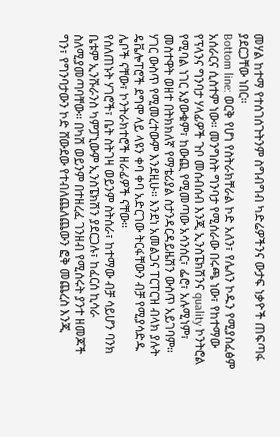መሃል ከተማ የተሰገሰጉትንም ስግብግብ ካድሬዎችንና ውታፍ ነቃዮች ጠፍጣፋ ያደርጋቸው ነበር።
Bottom line: ወርቅ የሆነ የስትራክቸራል ኮድ አለን፣ የሌለን ኮዱን የሚያስፈፅም አሰራርና ሲስተም ነው። መንግስት ግንባታ የሚሰራው በሩጫ ነው፣ የከተማው የፕላንና ግንባታ ሃላፊዎች ጉቦ መሰብሰብ እንጂ ኢንስፔክሽንና quality ኮንትሮል የሚባል ነገር አያውቁም፣ ከውጪ የሚመጣው አሳንሰር፣ ፌሮ፣ አሉሚነም፣ መስተዋት ወዘተ በትክክለኛ የማቴሪያል ስታንዳርዳይዜሽን ውስጥ አይገባም። ሃገር ውስጥ የሚመረተውም እንደዚሁ። እንደነ አመልጋና ፐርፐርዝ ብላክ ያሉት ዴቬሎፐሮች ደግሞ ላይ ላዩን ቀባ ቀባ አድርገው ትርፋቸውን ብቻ የሚያሳድዱ ሌቦች ናቸው፣ ኮንትራክተሮች ዘራፊዎች ናቸው።
የሰለጠኑት ሃገሮች፣ ቤት ስትገዛ ወይንም ስትሰራ፣ ከተማው ብቻ ሳይሆን ባንክ ቤቱም ኢንሹራንስ ካምፓኒውም ኢንስፔክሽን ያደርጋሉ፣ ከፈርሰ ኪሳራ ስለሚያመጣባቸው። በካሽ ወይንም በተዘረፈ ገንዘብ የሚሰሩት ያንተ ዘመጆች ግን፣ የግንባታውን ኮድ ሸውደው የተብለጨለጨውን ፎቅ መጨረስ እንጂ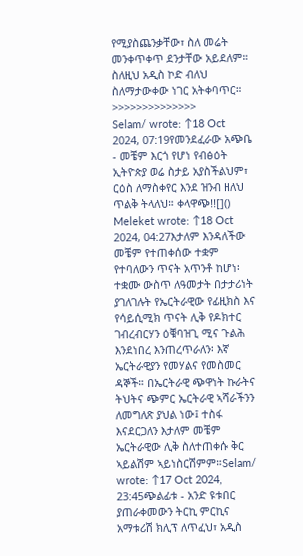የሚያስጨንቃቸው፣ ስለ መሬት መንቀጥቀጥ ደንታቸው አይደለም።
ስለዚህ አዲስ ኮድ ብለህ ስለማታውቀው ነገር አትቀባጥር።
>>>>>>>>>>>>>>
Selam/ wrote: ↑18 Oct 2024, 07:19የመንደፈራው አጭቤ - መቼም እርጎ የሆነ የብፅዕት ኢትዮጵያ ወሬ ስታይ አያስችልህም፣ ርዕስ ለማስቀየር እንደ ዝንብ ዘለህ ጥልቅ ትላለህ። ቀላዋጭ!![]()
Meleket wrote: ↑18 Oct 2024, 04:27እታለም እንዳለችው መቼም የተጠቀሰው ተቋም የተባለውን ጥናት አጥንቶ ከሆነ፡ ተቋሙ ውስጥ ለዓመታት በታታሪነት ያገለገሉት የኤርትራዊው የፊዚክስ እና የሳይሲሚክ ጥናት ሊቅ የዶክተር ገብረብርሃን ዕቑባዝጊ ሚና ጉልሕ እንደነበረ እንጠረጥራለን፡ እኛ ኤርትራዊያን የመሃልና የመስመር ዳኞች። በኤርትራዊ ጭዋነት ኩራትና ትህትና ጭምር ኤርትራዊ ኣሻራችንን ለመግለጽ ያህል ነው፤ ተስፋ እናደርጋለን እታለም መቼም ኤርትራዊው ሊቅ ስለተጠቀሱ ቅር ኣይልሽም ኣይነስርሽምም።Selam/ wrote: ↑17 Oct 2024, 23:45ጭልፊቱ - አንድ ዩቱበር ያጠራቀመውን ትርኪ ምርኪና አማቱሪሽ ክሊፕ ለጥፈህ፣ አዲስ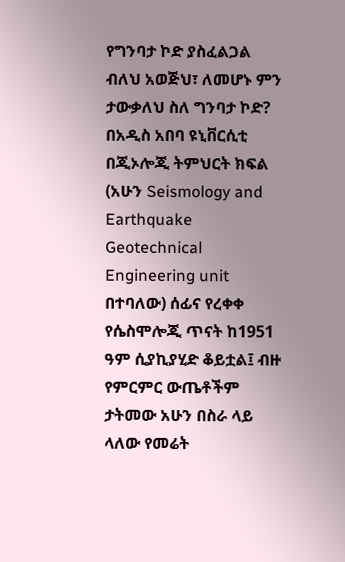የግንባታ ኮድ ያስፈልጋል ብለህ አወጅህ፣ ለመሆኑ ምን ታውቃለህ ስለ ግንባታ ኮድ?
በአዲስ አበባ ዩኒቨርሲቲ በጂኦሎጂ ትምህርት ክፍል (አሁን Seismology and Earthquake Geotechnical Engineering unit በተባለው) ሰፊና የረቀቀ የሴስሞሎጂ ጥናት ከ1951 ዓም ሲያኪያሂድ ቆይቷል፤ ብዙ የምርምር ውጤቶችም ታትመው አሁን በስራ ላይ ላለው የመሬት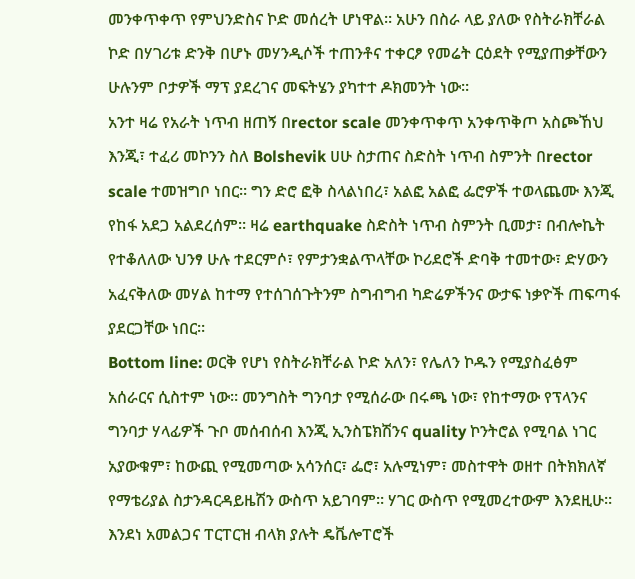መንቀጥቀጥ የምህንድስና ኮድ መሰረት ሆነዋል። አሁን በስራ ላይ ያለው የስትራክቸራል ኮድ በሃገሪቱ ድንቅ በሆኑ መሃንዲሶች ተጠንቶና ተቀርፆ የመሬት ርዕደት የሚያጠቃቸውን ሁሉንም ቦታዎች ማፕ ያደረገና መፍትሄን ያካተተ ዶክመንት ነው።
አንተ ዛሬ የአራት ነጥብ ዘጠኝ በrector scale መንቀጥቀጥ አንቀጥቅጦ አስጮኸህ እንጂ፣ ተፈሪ መኮንን ስለ Bolshevik ሀሁ ስታጠና ስድስት ነጥብ ስምንት በrector scale ተመዝግቦ ነበር። ግን ድሮ ፎቅ ስላልነበረ፣ አልፎ አልፎ ፌሮዎች ተወላጨሙ እንጂ የከፋ አደጋ አልደረሰም። ዛሬ earthquake ስድስት ነጥብ ስምንት ቢመታ፣ በብሎኬት የተቆለለው ህንፃ ሁሉ ተደርምሶ፣ የምታንቋልጥላቸው ኮሪደሮች ድባቅ ተመተው፣ ድሃውን አፈናቅለው መሃል ከተማ የተሰገሰጉትንም ስግብግብ ካድሬዎችንና ውታፍ ነቃዮች ጠፍጣፋ ያደርጋቸው ነበር።
Bottom line: ወርቅ የሆነ የስትራክቸራል ኮድ አለን፣ የሌለን ኮዱን የሚያስፈፅም አሰራርና ሲስተም ነው። መንግስት ግንባታ የሚሰራው በሩጫ ነው፣ የከተማው የፕላንና ግንባታ ሃላፊዎች ጉቦ መሰብሰብ እንጂ ኢንስፔክሽንና quality ኮንትሮል የሚባል ነገር አያውቁም፣ ከውጪ የሚመጣው አሳንሰር፣ ፌሮ፣ አሉሚነም፣ መስተዋት ወዘተ በትክክለኛ የማቴሪያል ስታንዳርዳይዜሽን ውስጥ አይገባም። ሃገር ውስጥ የሚመረተውም እንደዚሁ። እንደነ አመልጋና ፐርፐርዝ ብላክ ያሉት ዴቬሎፐሮች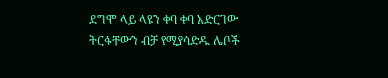ደግሞ ላይ ላዩን ቀባ ቀባ አድርገው ትርፋቸውን ብቻ የሚያሳድዱ ሌቦች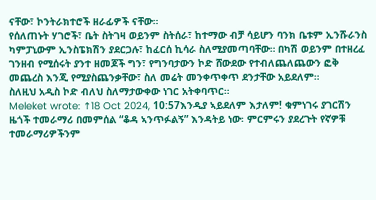ናቸው፣ ኮንትራክተሮች ዘራፊዎች ናቸው።
የሰለጠኑት ሃገሮች፣ ቤት ስትገዛ ወይንም ስትሰራ፣ ከተማው ብቻ ሳይሆን ባንክ ቤቱም ኢንሹራንስ ካምፓኒውም ኢንስፔክሽን ያደርጋሉ፣ ከፈርሰ ኪሳራ ስለሚያመጣባቸው። በካሽ ወይንም በተዘረፈ ገንዘብ የሚሰሩት ያንተ ዘመጆች ግን፣ የግንባታውን ኮድ ሸውደው የተብለጨለጨውን ፎቅ መጨረስ እንጂ የሚያስጨንቃቸው፣ ስለ መሬት መንቀጥቀጥ ደንታቸው አይደለም።
ስለዚህ አዲስ ኮድ ብለህ ስለማታውቀው ነገር አትቀባጥር።
Meleket wrote: ↑18 Oct 2024, 10:57እንዲያ ኣይደለም እታለም! ቁምነገሩ ያገርሽን ዜጎች ተመራማሪ በመምሰል “ቆዳ ኣንጥፉልኝ” እንዳትይ ነው፡ ምርምሩን ያደረጉት የኛዎቹ ተመራማሪዎችንም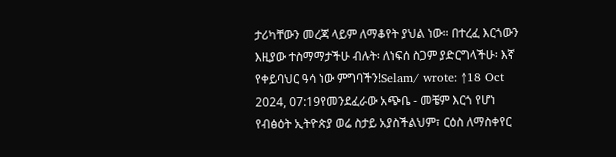ታሪካቸውን መረጃ ላይም ለማቆየት ያህል ነው። በተረፈ እርጎውን እዚያው ተስማማታችሁ ብሉት፡ ለነፍሰ ስጋም ያድርግላችሁ፡ እኛ የቀይባህር ዓሳ ነው ምግባችን!Selam/ wrote: ↑18 Oct 2024, 07:19የመንደፈራው አጭቤ - መቼም እርጎ የሆነ የብፅዕት ኢትዮጵያ ወሬ ስታይ አያስችልህም፣ ርዕስ ለማስቀየር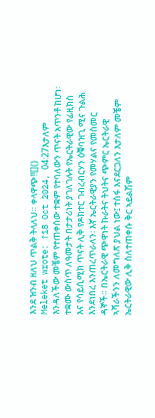እንደ ዝንብ ዘለህ ጥልቅ ትላለህ። ቀላዋጭ!![]()
Meleket wrote: ↑18 Oct 2024, 04:27እታለም እንዳለችው መቼም የተጠቀሰው ተቋም የተባለውን ጥናት አጥንቶ ከሆነ፡ ተቋሙ ውስጥ ለዓመታት በታታሪነት ያገለገሉት የኤርትራዊው የፊዚክስ እና የሳይሲሚክ ጥናት ሊቅ የዶክተር ገብረብርሃን ዕቑባዝጊ ሚና ጉልሕ እንደነበረ እንጠረጥራለን፡ እኛ ኤርትራዊያን የመሃልና የመስመር ዳኞች። በኤርትራዊ ጭዋነት ኩራትና ትህትና ጭምር ኤርትራዊ ኣሻራችንን ለመግለጽ ያህል ነው፤ ተስፋ እናደርጋለን እታለም መቼም ኤርትራዊው ሊቅ ስለተጠቀሱ ቅር ኣይልሽም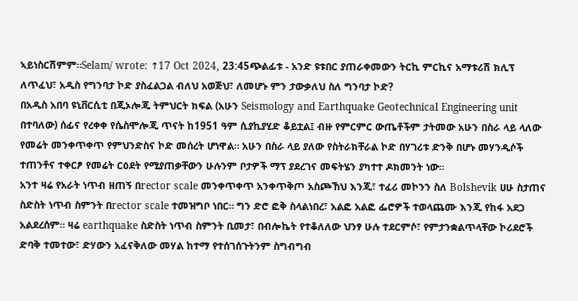ኣይነስርሽምም።Selam/ wrote: ↑17 Oct 2024, 23:45ጭልፊቱ - አንድ ዩቱበር ያጠራቀመውን ትርኪ ምርኪና አማቱሪሽ ክሊፕ ለጥፈህ፣ አዲስ የግንባታ ኮድ ያስፈልጋል ብለህ አወጅህ፣ ለመሆኑ ምን ታውቃለህ ስለ ግንባታ ኮድ?
በአዲስ አበባ ዩኒቨርሲቲ በጂኦሎጂ ትምህርት ክፍል (አሁን Seismology and Earthquake Geotechnical Engineering unit በተባለው) ሰፊና የረቀቀ የሴስሞሎጂ ጥናት ከ1951 ዓም ሲያኪያሂድ ቆይቷል፤ ብዙ የምርምር ውጤቶችም ታትመው አሁን በስራ ላይ ላለው የመሬት መንቀጥቀጥ የምህንድስና ኮድ መሰረት ሆነዋል። አሁን በስራ ላይ ያለው የስትራክቸራል ኮድ በሃገሪቱ ድንቅ በሆኑ መሃንዲሶች ተጠንቶና ተቀርፆ የመሬት ርዕደት የሚያጠቃቸውን ሁሉንም ቦታዎች ማፕ ያደረገና መፍትሄን ያካተተ ዶክመንት ነው።
አንተ ዛሬ የአራት ነጥብ ዘጠኝ በrector scale መንቀጥቀጥ አንቀጥቅጦ አስጮኸህ እንጂ፣ ተፈሪ መኮንን ስለ Bolshevik ሀሁ ስታጠና ስድስት ነጥብ ስምንት በrector scale ተመዝግቦ ነበር። ግን ድሮ ፎቅ ስላልነበረ፣ አልፎ አልፎ ፌሮዎች ተወላጨሙ እንጂ የከፋ አደጋ አልደረሰም። ዛሬ earthquake ስድስት ነጥብ ስምንት ቢመታ፣ በብሎኬት የተቆለለው ህንፃ ሁሉ ተደርምሶ፣ የምታንቋልጥላቸው ኮሪደሮች ድባቅ ተመተው፣ ድሃውን አፈናቅለው መሃል ከተማ የተሰገሰጉትንም ስግብግብ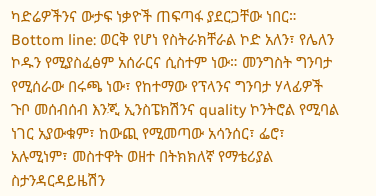ካድሬዎችንና ውታፍ ነቃዮች ጠፍጣፋ ያደርጋቸው ነበር።
Bottom line: ወርቅ የሆነ የስትራክቸራል ኮድ አለን፣ የሌለን ኮዱን የሚያስፈፅም አሰራርና ሲስተም ነው። መንግስት ግንባታ የሚሰራው በሩጫ ነው፣ የከተማው የፕላንና ግንባታ ሃላፊዎች ጉቦ መሰብሰብ እንጂ ኢንስፔክሽንና quality ኮንትሮል የሚባል ነገር አያውቁም፣ ከውጪ የሚመጣው አሳንሰር፣ ፌሮ፣ አሉሚነም፣ መስተዋት ወዘተ በትክክለኛ የማቴሪያል ስታንዳርዳይዜሽን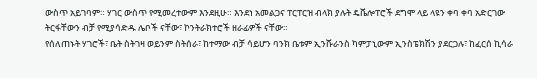ውስጥ አይገባም። ሃገር ውስጥ የሚመረተውም እንደዚሁ። እንደነ አመልጋና ፐርፐርዝ ብላክ ያሉት ዴቬሎፐሮች ደግሞ ላይ ላዩን ቀባ ቀባ አድርገው ትርፋቸውን ብቻ የሚያሳድዱ ሌቦች ናቸው፣ ኮንትራክተሮች ዘራፊዎች ናቸው።
የሰለጠኑት ሃገሮች፣ ቤት ስትገዛ ወይንም ስትሰራ፣ ከተማው ብቻ ሳይሆን ባንክ ቤቱም ኢንሹራንስ ካምፓኒውም ኢንስፔክሽን ያደርጋሉ፣ ከፈርሰ ኪሳራ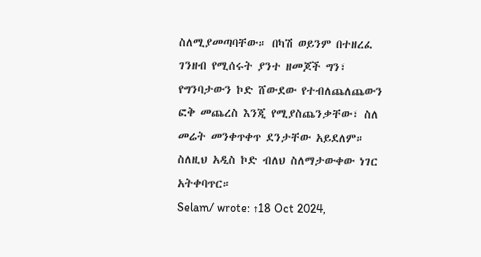ስለሚያመጣባቸው። በካሽ ወይንም በተዘረፈ ገንዘብ የሚሰሩት ያንተ ዘመጆች ግን፣ የግንባታውን ኮድ ሸውደው የተብለጨለጨውን ፎቅ መጨረስ እንጂ የሚያስጨንቃቸው፣ ስለ መሬት መንቀጥቀጥ ደንታቸው አይደለም።
ስለዚህ አዲስ ኮድ ብለህ ስለማታውቀው ነገር አትቀባጥር።
Selam/ wrote: ↑18 Oct 2024,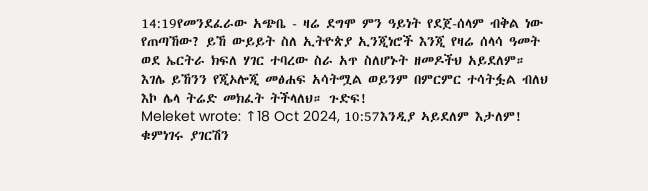14:19የመንደፈራው አጭቤ - ዛሬ ደግሞ ምን ዓይነት የደጀ-ሰላም ብቅል ነው የጠጣኸው? ይኸ ውይይት ስለ ኢትዮጵያ ኢንጂነሮች እንጂ የዛሬ ሰላሳ ዓመት ወደ ኤርትራ ክፍለ ሃገር ተባረው ስራ አጥ ስለሆኑት ዘመዶችህ አይደለም። እገሌ ይኸንን የጂኦሎጂ መፅሐፍ አሳትሟል ወይንም በምርምር ተሳትፏል ብለህ እኮ ሌላ ትሬድ መክፈት ትችላለህ። ጉድፍ!
Meleket wrote: ↑18 Oct 2024, 10:57እንዲያ ኣይደለም እታለም! ቁምነገሩ ያገርሽን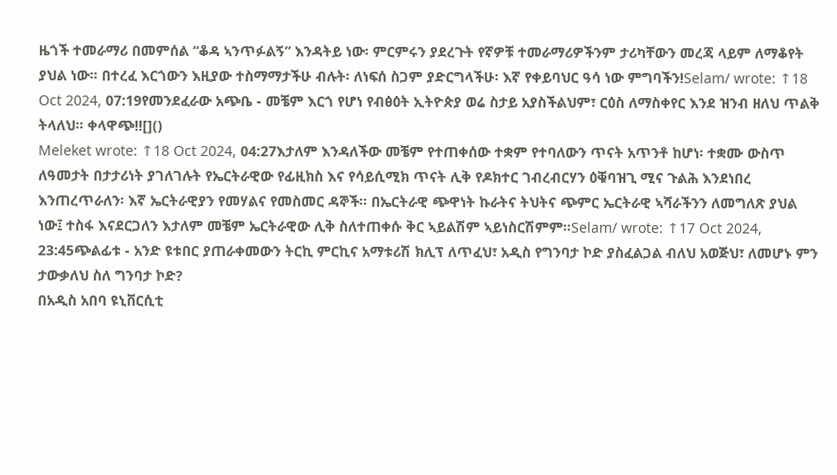ዜጎች ተመራማሪ በመምሰል “ቆዳ ኣንጥፉልኝ” እንዳትይ ነው፡ ምርምሩን ያደረጉት የኛዎቹ ተመራማሪዎችንም ታሪካቸውን መረጃ ላይም ለማቆየት ያህል ነው። በተረፈ እርጎውን እዚያው ተስማማታችሁ ብሉት፡ ለነፍሰ ስጋም ያድርግላችሁ፡ እኛ የቀይባህር ዓሳ ነው ምግባችን!Selam/ wrote: ↑18 Oct 2024, 07:19የመንደፈራው አጭቤ - መቼም እርጎ የሆነ የብፅዕት ኢትዮጵያ ወሬ ስታይ አያስችልህም፣ ርዕስ ለማስቀየር እንደ ዝንብ ዘለህ ጥልቅ ትላለህ። ቀላዋጭ!![]()
Meleket wrote: ↑18 Oct 2024, 04:27እታለም እንዳለችው መቼም የተጠቀሰው ተቋም የተባለውን ጥናት አጥንቶ ከሆነ፡ ተቋሙ ውስጥ ለዓመታት በታታሪነት ያገለገሉት የኤርትራዊው የፊዚክስ እና የሳይሲሚክ ጥናት ሊቅ የዶክተር ገብረብርሃን ዕቑባዝጊ ሚና ጉልሕ እንደነበረ እንጠረጥራለን፡ እኛ ኤርትራዊያን የመሃልና የመስመር ዳኞች። በኤርትራዊ ጭዋነት ኩራትና ትህትና ጭምር ኤርትራዊ ኣሻራችንን ለመግለጽ ያህል ነው፤ ተስፋ እናደርጋለን እታለም መቼም ኤርትራዊው ሊቅ ስለተጠቀሱ ቅር ኣይልሽም ኣይነስርሽምም።Selam/ wrote: ↑17 Oct 2024, 23:45ጭልፊቱ - አንድ ዩቱበር ያጠራቀመውን ትርኪ ምርኪና አማቱሪሽ ክሊፕ ለጥፈህ፣ አዲስ የግንባታ ኮድ ያስፈልጋል ብለህ አወጅህ፣ ለመሆኑ ምን ታውቃለህ ስለ ግንባታ ኮድ?
በአዲስ አበባ ዩኒቨርሲቲ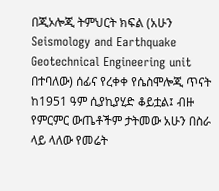በጂኦሎጂ ትምህርት ክፍል (አሁን Seismology and Earthquake Geotechnical Engineering unit በተባለው) ሰፊና የረቀቀ የሴስሞሎጂ ጥናት ከ1951 ዓም ሲያኪያሂድ ቆይቷል፤ ብዙ የምርምር ውጤቶችም ታትመው አሁን በስራ ላይ ላለው የመሬት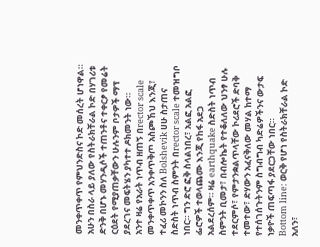መንቀጥቀጥ የምህንድስና ኮድ መሰረት ሆነዋል። አሁን በስራ ላይ ያለው የስትራክቸራል ኮድ በሃገሪቱ ድንቅ በሆኑ መሃንዲሶች ተጠንቶና ተቀርፆ የመሬት ርዕደት የሚያጠቃቸውን ሁሉንም ቦታዎች ማፕ ያደረገና መፍትሄን ያካተተ ዶክመንት ነው።
አንተ ዛሬ የአራት ነጥብ ዘጠኝ በrector scale መንቀጥቀጥ አንቀጥቅጦ አስጮኸህ እንጂ፣ ተፈሪ መኮንን ስለ Bolshevik ሀሁ ስታጠና ስድስት ነጥብ ስምንት በrector scale ተመዝግቦ ነበር። ግን ድሮ ፎቅ ስላልነበረ፣ አልፎ አልፎ ፌሮዎች ተወላጨሙ እንጂ የከፋ አደጋ አልደረሰም። ዛሬ earthquake ስድስት ነጥብ ስምንት ቢመታ፣ በብሎኬት የተቆለለው ህንፃ ሁሉ ተደርምሶ፣ የምታንቋልጥላቸው ኮሪደሮች ድባቅ ተመተው፣ ድሃውን አፈናቅለው መሃል ከተማ የተሰገሰጉትንም ስግብግብ ካድሬዎችንና ውታፍ ነቃዮች ጠፍጣፋ ያደርጋቸው ነበር።
Bottom line: ወርቅ የሆነ የስትራክቸራል ኮድ አለን፣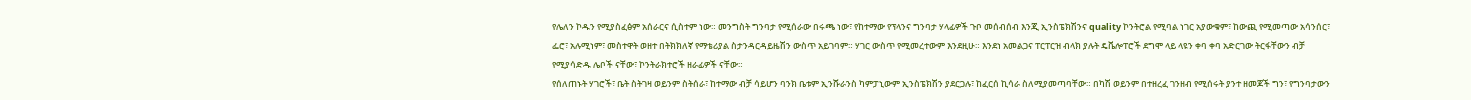የሌለን ኮዱን የሚያስፈፅም አሰራርና ሲስተም ነው። መንግስት ግንባታ የሚሰራው በሩጫ ነው፣ የከተማው የፕላንና ግንባታ ሃላፊዎች ጉቦ መሰብሰብ እንጂ ኢንስፔክሽንና quality ኮንትሮል የሚባል ነገር አያውቁም፣ ከውጪ የሚመጣው አሳንሰር፣ ፌሮ፣ አሉሚነም፣ መስተዋት ወዘተ በትክክለኛ የማቴሪያል ስታንዳርዳይዜሽን ውስጥ አይገባም። ሃገር ውስጥ የሚመረተውም እንደዚሁ። እንደነ አመልጋና ፐርፐርዝ ብላክ ያሉት ዴቬሎፐሮች ደግሞ ላይ ላዩን ቀባ ቀባ አድርገው ትርፋቸውን ብቻ የሚያሳድዱ ሌቦች ናቸው፣ ኮንትራክተሮች ዘራፊዎች ናቸው።
የሰለጠኑት ሃገሮች፣ ቤት ስትገዛ ወይንም ስትሰራ፣ ከተማው ብቻ ሳይሆን ባንክ ቤቱም ኢንሹራንስ ካምፓኒውም ኢንስፔክሽን ያደርጋሉ፣ ከፈርሰ ኪሳራ ስለሚያመጣባቸው። በካሽ ወይንም በተዘረፈ ገንዘብ የሚሰሩት ያንተ ዘመጆች ግን፣ የግንባታውን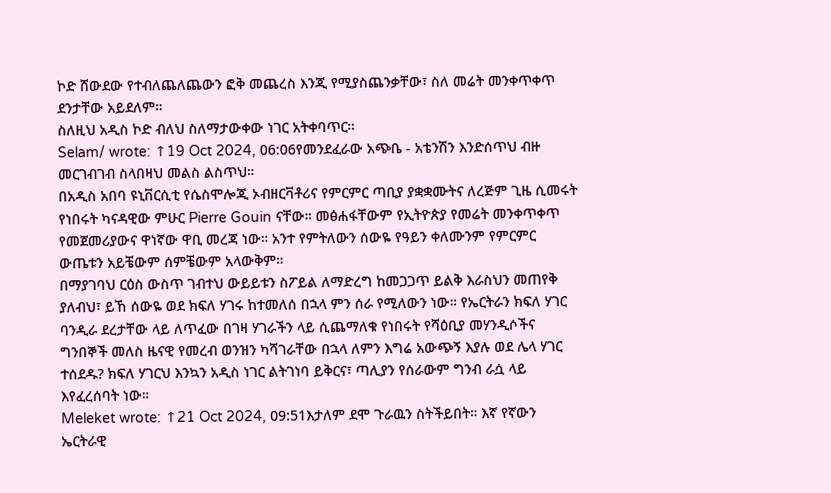ኮድ ሸውደው የተብለጨለጨውን ፎቅ መጨረስ እንጂ የሚያስጨንቃቸው፣ ስለ መሬት መንቀጥቀጥ ደንታቸው አይደለም።
ስለዚህ አዲስ ኮድ ብለህ ስለማታውቀው ነገር አትቀባጥር።
Selam/ wrote: ↑19 Oct 2024, 06:06የመንደፈራው አጭቤ - አቴንሽን እንድሰጥህ ብዙ መርገብገብ ስላበዛህ መልስ ልስጥህ።
በአዲስ አበባ ዩኒቨርሲቲ የሴስሞሎጂ ኦብዘርቫቶሪና የምርምር ጣቢያ ያቋቋሙትና ለረጅም ጊዜ ሲመሩት የነበሩት ካናዳዊው ምሁር Pierre Gouin ናቸው። መፅሐፋቸውም የኢትዮጵያ የመሬት መንቀጥቀጥ የመጀመሪያውና ዋነኛው ዋቢ መረጃ ነው። አንተ የምትለውን ሰውዬ የዓይን ቀለሙንም የምርምር ውጤቱን አይቼውም ሰምቼውም አላውቅም።
በማያገባህ ርዕስ ውስጥ ገብተህ ውይይቱን ስፖይል ለማድረግ ከመጋጋጥ ይልቅ እራስህን መጠየቅ ያለብህ፣ ይኸ ሰውዬ ወደ ክፍለ ሃገሩ ከተመለሰ በኋላ ምን ሰራ የሚለውን ነው። የኤርትራን ክፍለ ሃገር ባንዲራ ደረታቸው ላይ ለጥፈው በገዛ ሃገራችን ላይ ሲጨማለቁ የነበሩት የሻዕቢያ መሃንዲሶችና ግንበኞች መለስ ዜናዊ የመረብ ወንዝን ካሻገራቸው በኋላ ለምን እግሬ አውጭኝ እያሉ ወደ ሌላ ሃገር ተሰደዱ? ክፍለ ሃገርህ እንኳን አዲስ ነገር ልትገነባ ይቅርና፣ ጣሊያን የሰራውም ግንብ ራሷ ላይ እየፈረሰባት ነው።
Meleket wrote: ↑21 Oct 2024, 09:51እታለም ደሞ ጉራዉን ስትችይበት። እኛ የኛውን ኤርትራዊ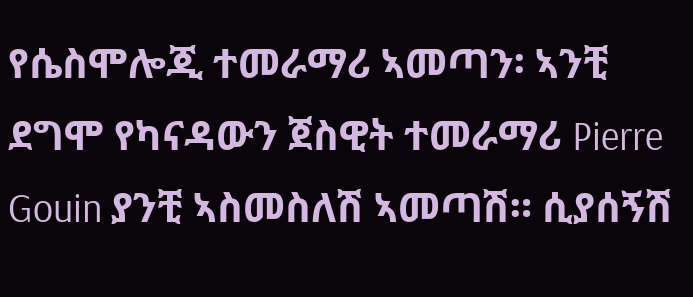የሴስሞሎጂ ተመራማሪ ኣመጣን፡ ኣንቺ ደግሞ የካናዳውን ጀስዊት ተመራማሪ Pierre Gouin ያንቺ ኣስመስለሽ ኣመጣሽ። ሲያሰኝሽ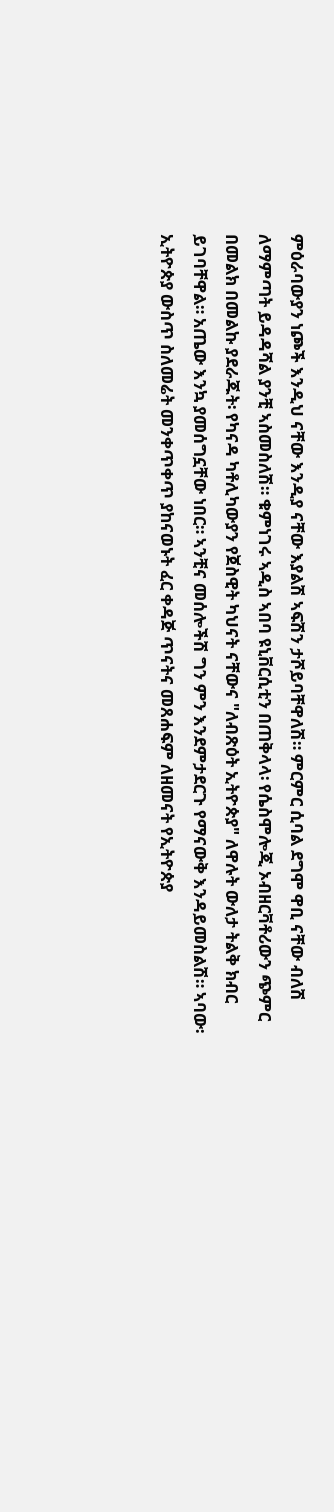ምዕራባውያን ነጮች እንዲህ ናቸው እንዲያ ናቸው እያልሽ ኣፍሽን ታሾይባቸዋለሽ። ምርምር ሲባል ደግሞ ዋቢ ናቸው ብለሽ ለማምጣት ይዳዳሻል ያንቺ ኣስመስለሽ። ቁምነገሩ ኣዲስ ኣበባ ዩኒቨርሲቲን በጠቅላላ፡ የሴስሞሎጂ ኦብዘርቫቶሪውን ጭምር በመልክ በመልኩ ያደራጁት፡ የካናዳ ካቶሊካውያን የጀስዊት ካህናት ናቸውና "ለብጽዕት ኢትዮጵያ" ለዋሉት ውለታ ትልቅ ክብር ይገባቸዋል። አጤው እንኳ ያመሰግኗቸው ነበር። ኣንቺና መሰሎችሽ ግን ምን እንደምታደርጉ የማናውቅ እንዳይመስልሽ። ኣባው፡ ኢትዮጵያ ውስጥ ስለመሬት መንቀጥቀጥ ያከናወኑት ፈር ቀዳጅ ጥናትና መጸሐፍም ለዘመናት የኢትዮጵያ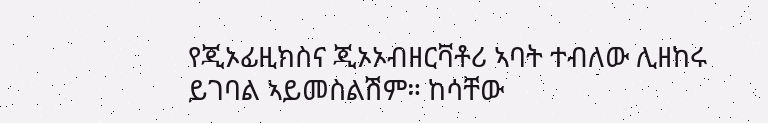የጂኦፊዚክስና ጂኦኦብዘርቫቶሪ ኣባት ተብለው ሊዘከሩ ይገባል ኣይመስልሽም። ከሳቸው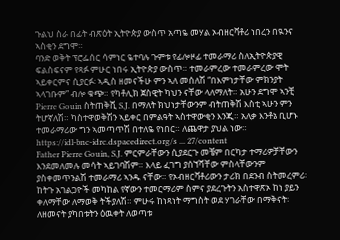ጉልህ ስራ በፊት ብጽዕት ኢትዮጵያ ውስጥ አጣዬ መሃል ኦብዘርቫቶሪ ነበረን በዪንና ኣስቂን ደግሞ።
ባንድ ወቅት ፕሮፌሰር ሳምነር ዬተባሉ ጉምቱ የፊሎዞፊ ተመራማሪ ስለኢትዮጵያዊ ፍልስፍናም የጻፉ ምሁር ነበሩ ኢትዮጵያ ውስጥ። ተመራምረው ተመራምረው ሞት ኣይቀርምና ሲያርፉ፡ ኣዲስ ዘመናችሁ ምን ኣለ መሰለሽ “በእምነታቸው ምክንያት ኣላገቡም” ብሎ ቁጭ። የካቶሊክ ጀስዊት ካህን ናቸው ላለማለት። አሁን ደግሞ ኣንቺ Pierre Gouin ስትጠቅሺ S.J. በማለት ክህነታቸውንም ብትጠቅሽ እስቲ ኣሁን ምን ትሆኛለሽ። ካስተዋወቅሽን ኣይቀር በምልዓት ኣስተዋውቂን እንጂ። አለቃ እንቶኔ ቢሆኑ ተመራማሪው ግን ኣመጣጥሽ በተለዬ የነበር። ለጨዋታ ያህል ነው።
https://idl-bnc-idrc.dspacedirect.org/s ... 27/content
Father Pierre Gouin, S.J. ምርምራቸውን ሲያደርጉ መቼም በርካታ ተማሪዎቻቸውን እንደመለመሉ መሳት ኣይገባሽም። እላይ ፈገግ ያሰኘሻቸው ምስላቸውንም ያስቀመጥንልሽ ተመራማሪ ኣንዱ ናቸው። የኦብዘርቫቶሪውን ታሪክ በደንብ ስትመረምሪ፡ ከትጉ አገልጋዮች መካከል የኛውን ተመርማሪም ስምና ያደረጉትን አስተዋጽኦ ከነ ያይን ቀለማቸው ለማወቅ ትችያለሽ። ምሁሩ ከነጻነት ማግስት ወደ ሃገራቸው በማቅናት፡ ለዘመናት ያካበቱትን ዕዉቀት ለወጣቱ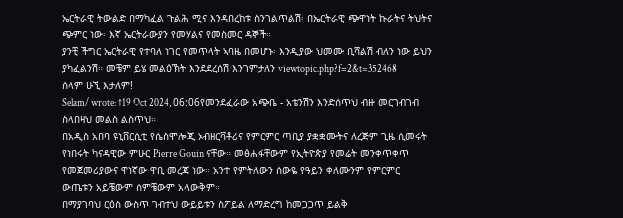ኤርትራዊ ትውልድ በማካፈል ጉልሕ ሚና እንዳበረከቱ ስንገልጥልሽ፡ በኤርትራዊ ጭዋነት ኩራትና ትህትና ጭምር ነው፡ እኛ ኤርትራውያን የመሃልና የመስመር ዳኞች።
ያንቺ ችግር ኤርትራዊ የተባለ ነገር የመጥላት ኣባዜ በመሆኑ፡ እንዲያው ህመሙ ቢሻልሽ ብለን ነው ይህን ያካፈልንሽ። መቼም ይሄ መልዕኽት እንደደረሰሽ እንገምታለን viewtopic.php?f=2&t=352468
ሰላም ሁኚ እታለም!
Selam/ wrote: ↑19 Oct 2024, 06:06የመንደፈራው አጭቤ - አቴንሽን እንድሰጥህ ብዙ መርገብገብ ስላበዛህ መልስ ልስጥህ።
በአዲስ አበባ ዩኒቨርሲቲ የሴስሞሎጂ ኦብዘርቫቶሪና የምርምር ጣቢያ ያቋቋሙትና ለረጅም ጊዜ ሲመሩት የነበሩት ካናዳዊው ምሁር Pierre Gouin ናቸው። መፅሐፋቸውም የኢትዮጵያ የመሬት መንቀጥቀጥ የመጀመሪያውና ዋነኛው ዋቢ መረጃ ነው። አንተ የምትለውን ሰውዬ የዓይን ቀለሙንም የምርምር ውጤቱን አይቼውም ሰምቼውም አላውቅም።
በማያገባህ ርዕስ ውስጥ ገብተህ ውይይቱን ስፖይል ለማድረግ ከመጋጋጥ ይልቅ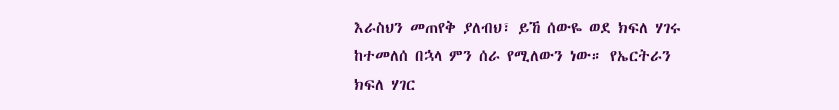እራስህን መጠየቅ ያለብህ፣ ይኸ ሰውዬ ወደ ክፍለ ሃገሩ ከተመለሰ በኋላ ምን ሰራ የሚለውን ነው። የኤርትራን ክፍለ ሃገር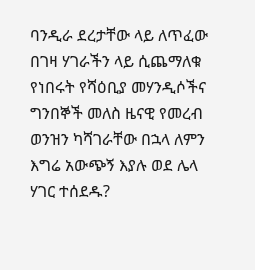ባንዲራ ደረታቸው ላይ ለጥፈው በገዛ ሃገራችን ላይ ሲጨማለቁ የነበሩት የሻዕቢያ መሃንዲሶችና ግንበኞች መለስ ዜናዊ የመረብ ወንዝን ካሻገራቸው በኋላ ለምን እግሬ አውጭኝ እያሉ ወደ ሌላ ሃገር ተሰደዱ?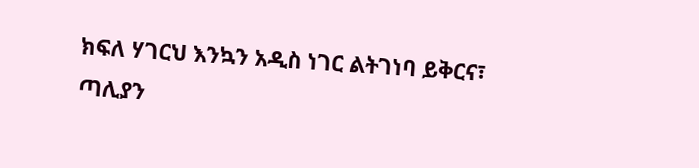ክፍለ ሃገርህ እንኳን አዲስ ነገር ልትገነባ ይቅርና፣ ጣሊያን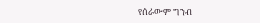የሰራውም ግንብ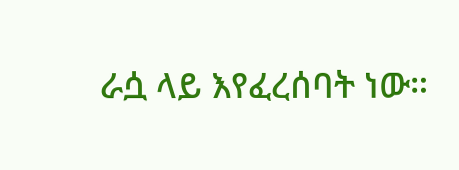ራሷ ላይ እየፈረሰባት ነው።